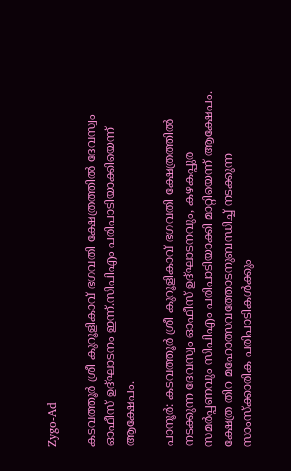Zygo-Ad

കടവത്തൂർ ശ്രീ കുറൂളികാവ് ഭഗവതി ക്ഷേത്രത്തിൽ ദേവസ്വം ഓഫീസ് ഉദ്ഘാടനം ഇന്ന്.സിപിഎം പരിപാടിയാക്കിയെന്ന് ആക്ഷേപം.

പാനൂർ: കടവത്തൂർ ശ്രീ കുറൂളികാവ് ഭഗവതി ക്ഷേത്രത്തിൽ നടക്കുന്ന ദേവസ്വം ഓഫീസ് ഉദ്ഘാടനവും, കഴകപ്പുര സമർപ്പണവും സിപിഎം പരിപാടിയാക്കി മാറ്റിയെന്ന് ആക്ഷേപം. ക്ഷേത്ര തിറ മഹോത്സവത്തോടനുബന്ധിച്ച് നടക്കുന്ന സാംസ്ക്കാരിക പരിപാടികൾക്കും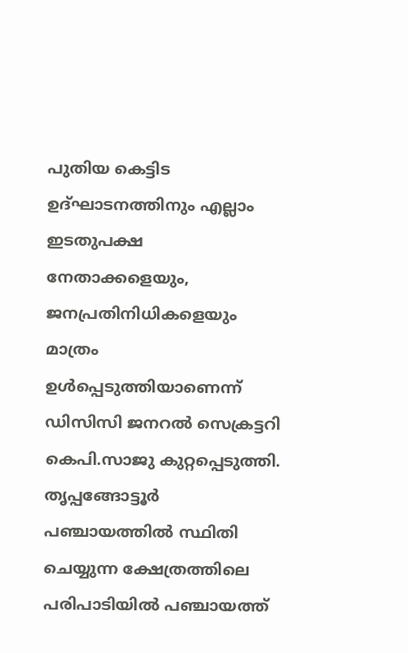പുതിയ കെട്ടിട ഉദ്ഘാടനത്തിനും എല്ലാം ഇടതുപക്ഷ നേതാക്കളെയും, ജനപ്രതിനിധികളെയും മാത്രം ഉൾപ്പെടുത്തിയാണെന്ന് ഡിസിസി ജനറൽ സെക്രട്ടറി കെപി.സാജു കുറ്റപ്പെടുത്തി. തൃപ്പങ്ങോട്ടൂർ പഞ്ചായത്തിൽ സ്ഥിതി ചെയ്യുന്ന ക്ഷേത്രത്തിലെ പരിപാടിയിൽ പഞ്ചായത്ത്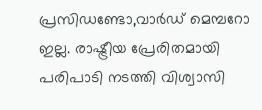പ്രസിഡണ്ടോ,വാർഡ് മെമ്പറോ ഇല്ല. രാഷ്ട്രീയ പ്രേരിതമായി പരിപാടി നടത്തി വിശ്വാസി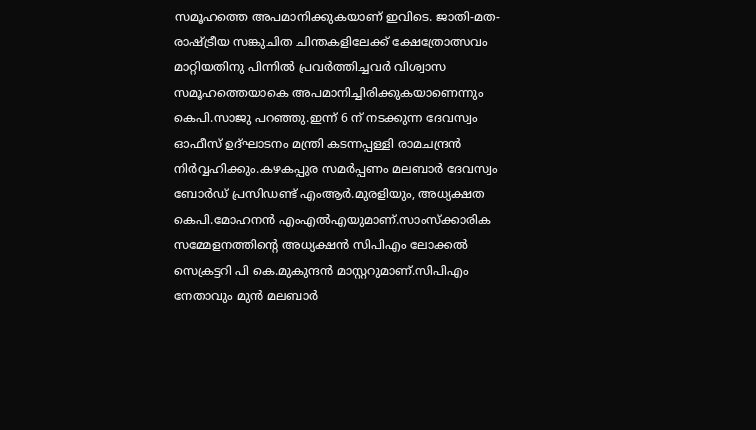സമൂഹത്തെ അപമാനിക്കുകയാണ് ഇവിടെ. ജാതി-മത-രാഷ്ട്രീയ സങ്കുചിത ചിന്തകളിലേക്ക് ക്ഷേത്രോത്സവം മാറ്റിയതിനു പിന്നിൽ പ്രവർത്തിച്ചവർ വിശ്വാസ സമൂഹത്തെയാകെ അപമാനിച്ചിരിക്കുകയാണെന്നും കെപി.സാജു പറഞ്ഞു.ഇന്ന് 6 ന് നടക്കുന്ന ദേവസ്വം ഓഫീസ് ഉദ്ഘാടനം മന്ത്രി കടന്നപ്പള്ളി രാമചന്ദ്രൻ നിർവ്വഹിക്കും.കഴകപ്പുര സമർപ്പണം മലബാർ ദേവസ്വം ബോർഡ് പ്രസിഡണ്ട് എംആർ.മുരളിയും, അധ്യക്ഷത കെപി.മോഹനൻ എംഎൽഎയുമാണ്.സാംസ്ക്കാരിക സമ്മേളനത്തിൻ്റെ അധ്യക്ഷൻ സിപിഎം ലോക്കൽ സെക്രട്ടറി പി കെ.മുകുന്ദൻ മാസ്റ്ററുമാണ്.സിപിഎം നേതാവും മുൻ മലബാർ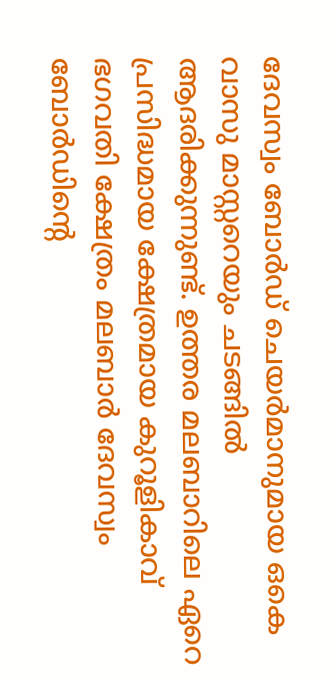ദേവസ്വം ബോർഡ് ചെയർമാനുമായ ഒകെ വാസു മാസ്റ്ററെയും ചടങ്ങിൽ ആദരിക്കുന്നുണ്ട്. ഉത്തര മലബാറിലെ ഏറെ പ്രസിദ്ധമായ ക്ഷേത്രമായ കുറൂളികാവ് ഭഗവതി ക്ഷേത്രം മലബാർ ദേവസ്വം ബോർഡിൻ്റെ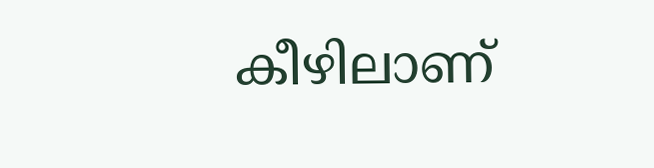കീഴിലാണ്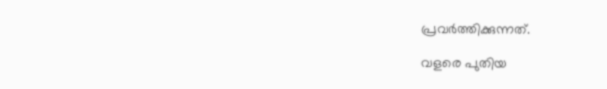പ്രവർത്തിക്കുന്നത്.

വളരെ പുതിയ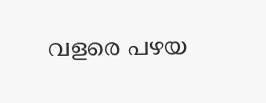വളരെ പഴയ